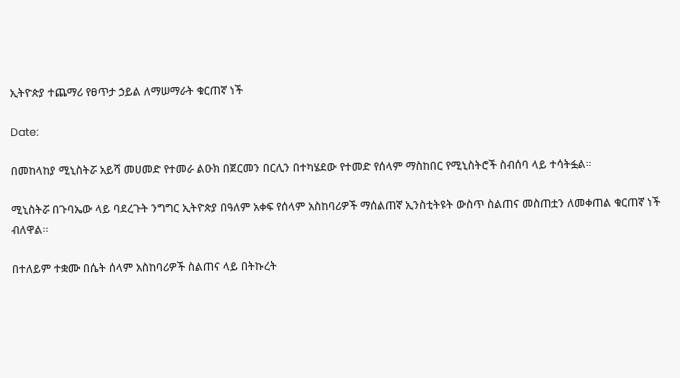ኢትዮጵያ ተጨማሪ የፀጥታ ኃይል ለማሠማራት ቁርጠኛ ነች

Date:

በመከላከያ ሚኒስትሯ አይሻ መሀመድ የተመራ ልዑክ በጀርመን በርሊን በተካሄደው የተመድ የሰላም ማስከበር የሚኒስትሮች ስብሰባ ላይ ተሳትፏል።

ሚኒስትሯ በጉባኤው ላይ ባደረጉት ንግግር ኢትዮጵያ በዓለም አቀፍ የሰላም አስከባሪዎች ማሰልጠኛ ኢንስቲትዩት ውስጥ ስልጠና መስጠቷን ለመቀጠል ቁርጠኛ ነች ብለዋል፡፡

በተለይም ተቋሙ በሴት ሰላም አስከባሪዎች ስልጠና ላይ በትኩረት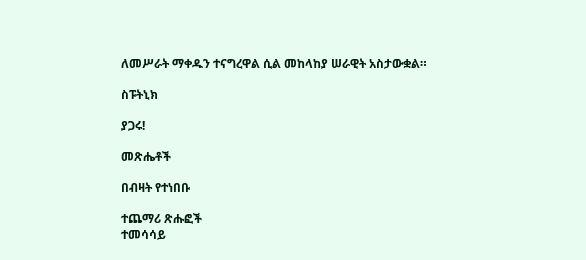ለመሥራት ማቀዱን ተናግረዋል ሲል መከላከያ ሠራዊት አስታውቋል።

ስፑትኒክ

ያጋሩ!

መጽሔቶች

በብዛት የተነበቡ

ተጨማሪ ጽሑፎች
ተመሳሳይ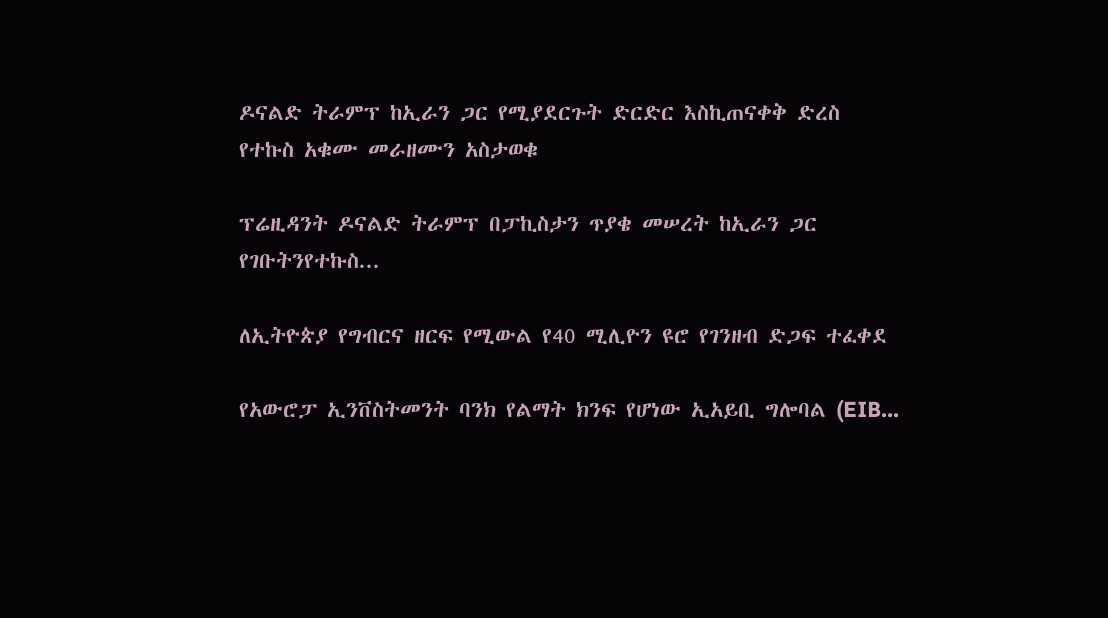ዶናልድ ትራምፕ ከኢራን ጋር የሚያደርጉት ድርድር እስኪጠናቀቅ ድረስ የተኩስ አቁሙ መራዘሙን አስታወቁ

ፕሬዚዳንት ዶናልድ ትራምፕ በፓኪስታን ጥያቄ መሠረት ከኢራን ጋር የገቡትንየተኩስ...

ለኢትዮጵያ የግብርና ዘርፍ የሚውል የ40 ሚሊዮን ዩሮ የገንዘብ ድጋፍ ተፈቀደ

የአውሮፓ ኢንቨስትመንት ባንክ የልማት ክንፍ የሆነው ኢአይቢ ግሎባል (EIB...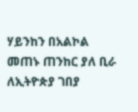ሃይንከን በአልኮል መጠኑ ጠንከር ያለ ቢራ ለኢትዮጵያ ገበያ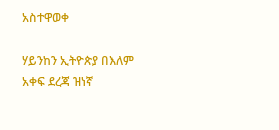አስተዋወቀ

ሃይንከን ኢትዮጵያ በእለም አቀፍ ደረጃ ዝነኛ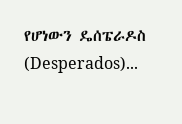የሆነውን ዴሰፔራዶስ (Desperados)...